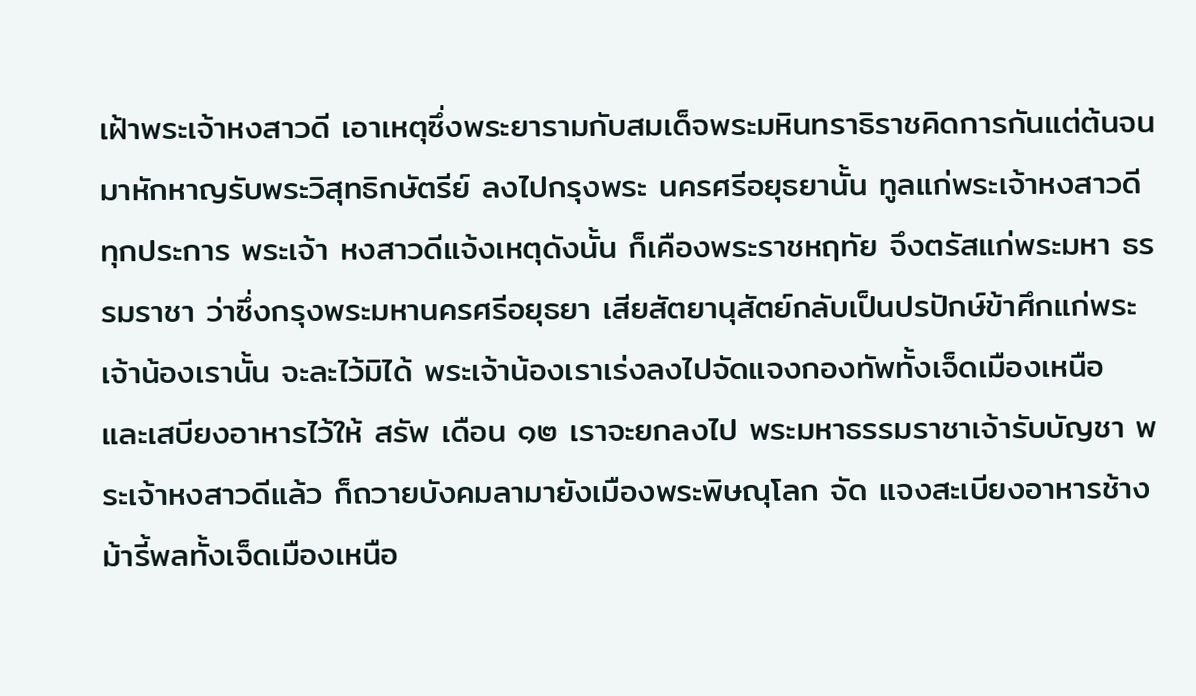เฝ้าพระเจ้าหงสาวดี เอาเหตุซึ่งพระยารามกับสมเด็จพระมหินทราธิราชคิดการกันแต่ต้นจนมาหักหาญรับพระวิสุทธิกษัตรีย์ ลงไปกรุงพระ นครศรีอยุธยานั้น ทูลแก่พระเจ้าหงสาวดีทุกประการ พระเจ้า หงสาวดีแจ้งเหตุดังนั้น ก็เคืองพระราชหฤทัย จึงตรัสแก่พระมหา ธรรมราชา ว่าซึ่งกรุงพระมหานครศรีอยุธยา เสียสัตยานุสัตย์กลับเป็นปรปักษ์ข้าศึกแก่พระเจ้าน้องเรานั้น จะละไว้มิได้ พระเจ้าน้องเราเร่งลงไปจัดแจงกองทัพทั้งเจ็ดเมืองเหนือ และเสบียงอาหารไว้ให้ สรัพ เดือน ๑๒ เราจะยกลงไป พระมหาธรรมราชาเจ้ารับบัญชา พระเจ้าหงสาวดีแล้ว ก็ถวายบังคมลามายังเมืองพระพิษณุโลก จัด แจงสะเบียงอาหารช้างม้ารี้พลทั้งเจ็ดเมืองเหนือ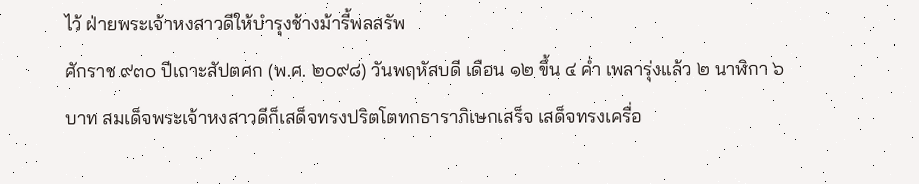ไว้ ฝ่ายพระเจ้าหงสาวดีให้บำรุงช้างม้ารี้พลสรัพ
ศักราช ๙๓๐ ปีเถาะสัปตศก (พ.ศ. ๒๐๙๘) วันพฤหัสบดี เดือน ๑๒ ขึ้น ๔ ค่ำ เพลารุ่งแล้ว ๒ นาฬิกา ๖ บาท สมเด็จพระเจ้าหงสาวดีก็เสด็จทรงปริตโตทกธาราภิเษกเสร็จ เสด็จทรงเครื่อ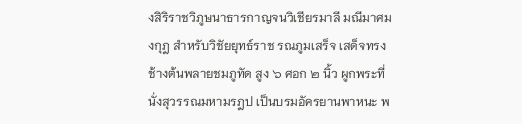งสิริราชวิภูษนาธารกาญจนวิเชียรมาลี มณีมาศมงกุฎ สำหรับวิชัยยุทธ์ราช รณภูมเสร็จ เสด็จทรงช้างต้นพลายชมภูทัด สูง ๖ ศอก ๒ นิ้ว ผูกพระที่นั่งสุวรรณมหามรฎป เป็นบรมอัครยานพาหนะ พ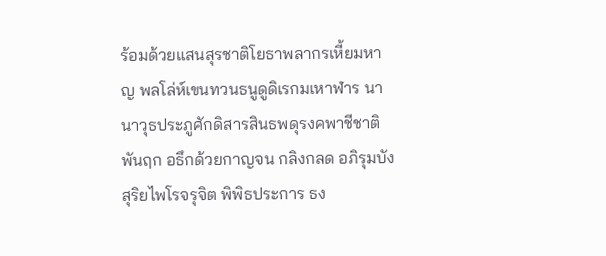ร้อมด้วยแสนสุรชาติโยธาพลากรเหี้ยมหาญ พลโล่ห์เขนทวนธนูดูดิเรกมเหาฬาร นานาวุธประภูศักดิสารสินธพดุรงคพาชีชาติพันฤก อธึกด้วยกาญจน กลิงกลด อภิรุมบังสุริยไพโรจรุจิต พิพิธประการ ธง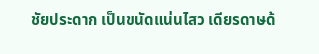ชัยประดาก เป็นขนัดแน่นไสว เดียรดาษด้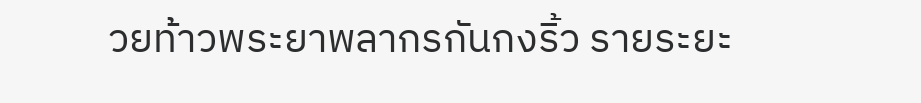วยท้าวพระยาพลากรกันกงริ้ว รายระยะ